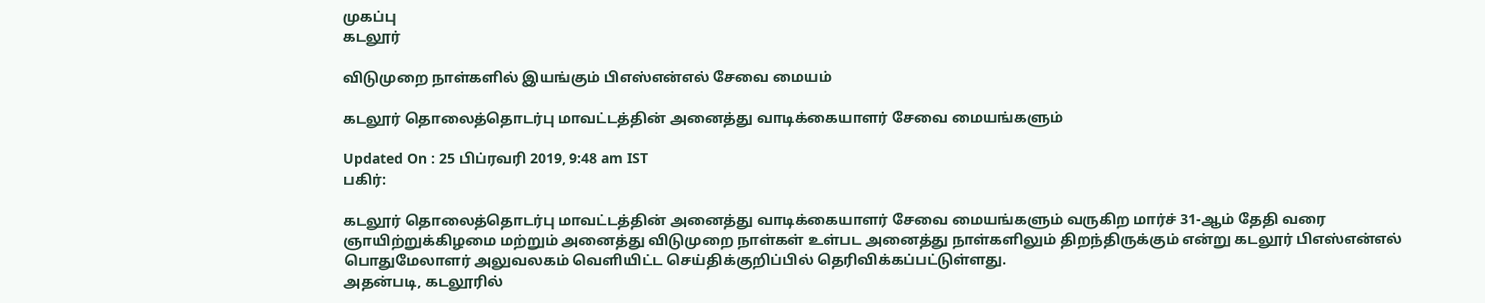முகப்பு
கடலூர்

விடுமுறை நாள்களில் இயங்கும் பிஎஸ்என்எல் சேவை மையம்

கடலூர் தொலைத்தொடர்பு மாவட்டத்தின் அனைத்து வாடிக்கையாளர் சேவை மையங்களும்

Updated On : 25 பிப்ரவரி 2019, 9:48 am IST
பகிர்:

கடலூர் தொலைத்தொடர்பு மாவட்டத்தின் அனைத்து வாடிக்கையாளர் சேவை மையங்களும் வருகிற மார்ச் 31-ஆம் தேதி வரை ஞாயிற்றுக்கிழமை மற்றும் அனைத்து விடுமுறை நாள்கள் உள்பட அனைத்து நாள்களிலும் திறந்திருக்கும் என்று கடலூர் பிஎஸ்என்எல் பொதுமேலாளர் அலுவலகம் வெளியிட்ட செய்திக்குறிப்பில் தெரிவிக்கப்பட்டுள்ளது.
அதன்படி, கடலூரில்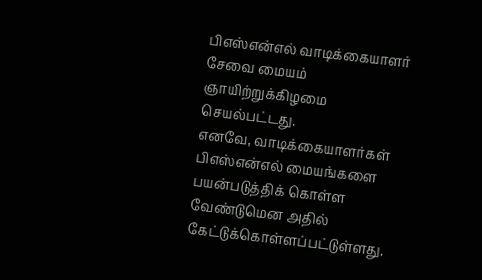பிஎஸ்என்எல் வாடிக்கையாளர் சேவை மையம் ஞாயிற்றுக்கிழமை செயல்பட்டது.
எனவே, வாடிக்கையாளர்கள் பிஎஸ்என்எல் மையங்களை பயன்படுத்திக் கொள்ள வேண்டுமென அதில் கேட்டுக்கொள்ளப்பட்டுள்ளது.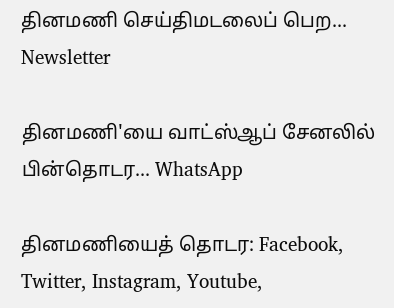தினமணி செய்திமடலைப் பெற... Newsletter

தினமணி'யை வாட்ஸ்ஆப் சேனலில் பின்தொடர... WhatsApp

தினமணியைத் தொடர: Facebook, Twitter, Instagram, Youtube,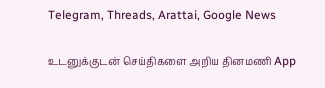Telegram, Threads, Arattai, Google News

உடனுக்குடன் செய்திகளை அறிய தினமணி App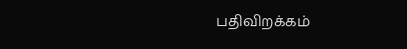பதிவிறக்கம்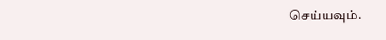செய்யவும்.